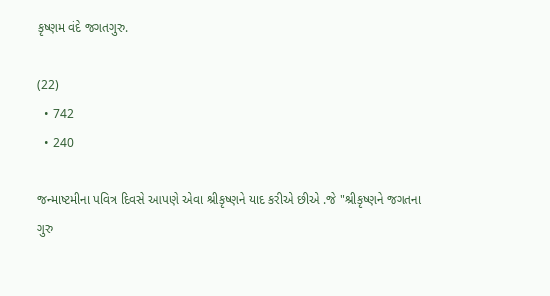કૃષ્ણમ વંદે જગતગુરુ.

(22)
  • 742
  • 240

જન્માષ્ટમીના પવિત્ર દિવસે આપણે એવા શ્રીકૃષ્ણને યાદ કરીએ છીએ .જે "શ્રીકૃષ્ણને જગતના ગુરુ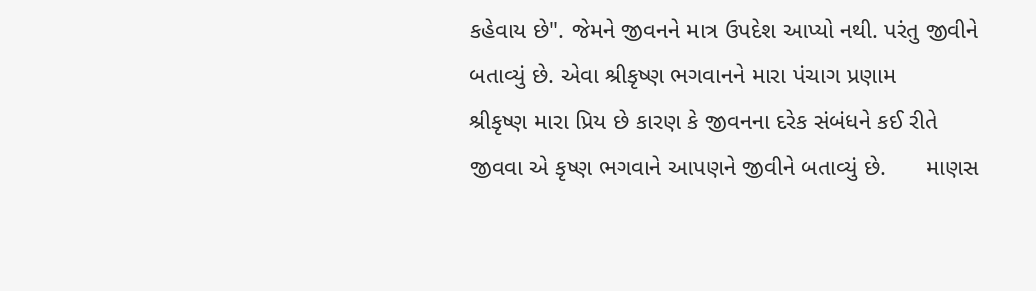કહેવાય છે". જેમને જીવનને માત્ર ઉપદેશ આપ્યો નથી. પરંતુ જીવીને બતાવ્યું છે. એવા શ્રીકૃષ્ણ ભગવાનને મારા પંચાગ પ્રણામ       શ્રીકૃષ્ણ મારા પ્રિય છે કારણ કે જીવનના દરેક સંબંધને કઈ રીતે જીવવા એ કૃષ્ણ ભગવાને આપણને જીવીને બતાવ્યું છે.      માણસ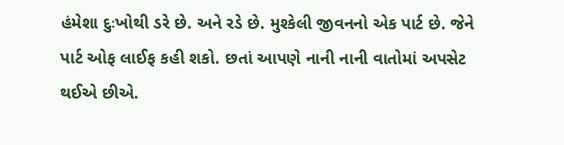હંમેશા દુઃખોથી ડરે છે. અને રડે છે. મુશ્કેલી જીવનનો એક પાર્ટ છે. જેને પાર્ટ ઓફ લાઈફ કહી શકો. છતાં આપણે નાની નાની વાતોમાં અપસેટ થઈએ છીએ.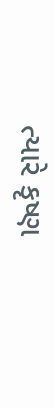ત્યારે કૃષ્ણ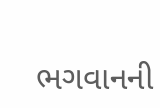ભગવાનની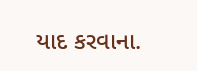યાદ કરવાના.